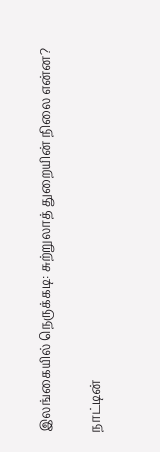இலங்கையில் நெருக்கடி: சுற்றுலாத் துறையின் நிலை என்ன?

நாட்டின்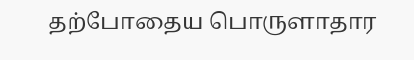தற்போதைய பொருளாதார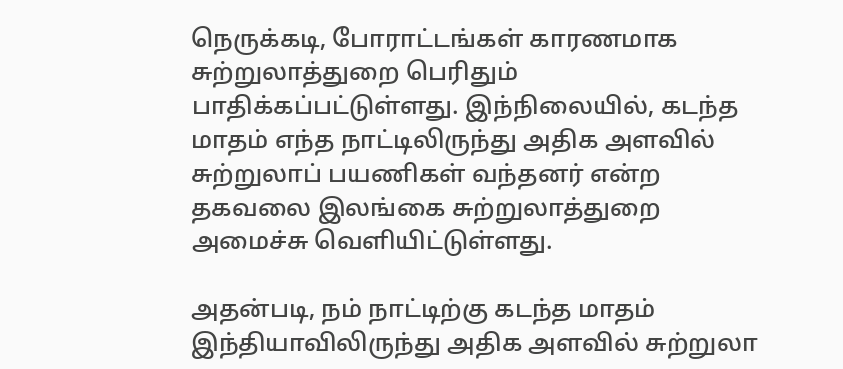நெருக்கடி, போராட்டங்கள் காரணமாக சுற்றுலாத்துறை பெரிதும் பாதிக்கப்பட்டுள்ளது. இந்நிலையில், கடந்த மாதம் எந்த நாட்டிலிருந்து அதிக அளவில் சுற்றுலாப் பயணிகள் வந்தனர் என்ற தகவலை இலங்கை சுற்றுலாத்துறை அமைச்சு வெளியிட்டுள்ளது.

அதன்படி, நம் நாட்டிற்கு கடந்த மாதம் இந்தியாவிலிருந்து அதிக அளவில் சுற்றுலா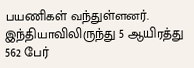பயணிகள் வந்துள்ளனர். இந்தியாவிலிருந்து 5 ஆயிரத்து 562 பேர்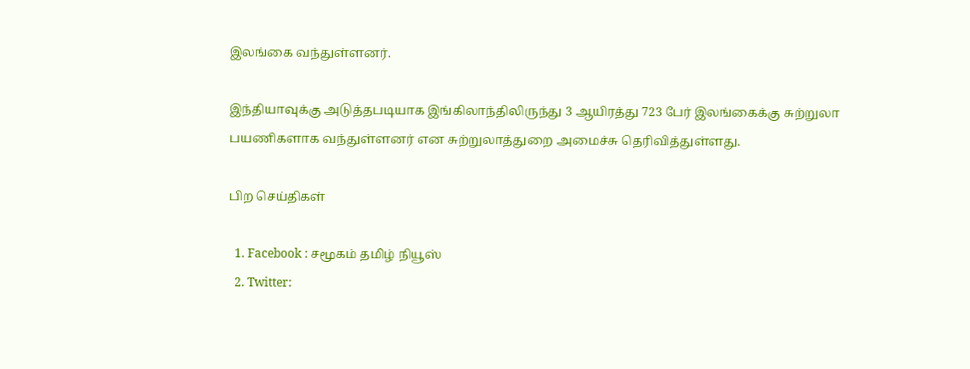இலங்கை வந்துள்ளனர்.

இந்தியாவுக்கு அடுத்தபடியாக இங்கிலாந்திலிருந்து 3 ஆயிரத்து 723 பேர் இலங்கைக்கு சுற்றுலா பயணிகளாக வந்துள்ளனர் என சுற்றுலாத்துறை அமைச்சு தெரிவித்துள்ளது.

பிற செய்திகள்

  1. Facebook : சமூகம் தமிழ் நியூஸ்
  2. Twitter: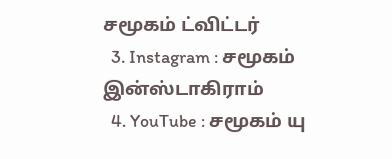சமூகம் ட்விட்டர்
  3. Instagram : சமூகம் இன்ஸ்டாகிராம்
  4. YouTube : சமூகம் யு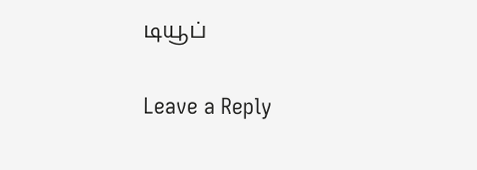டியூப்

Leave a Reply